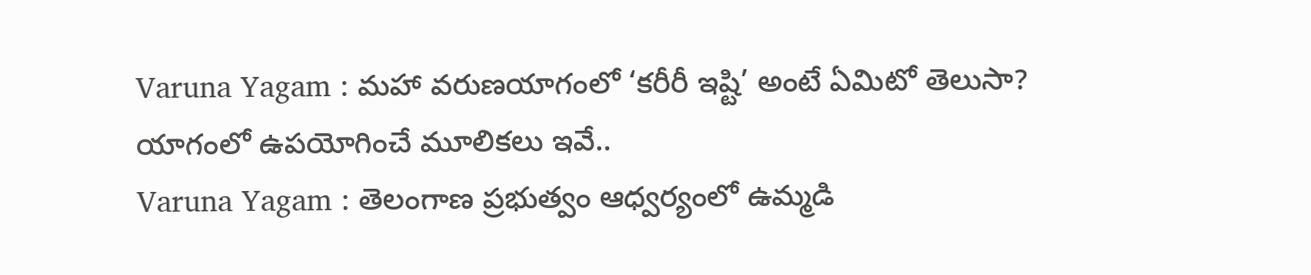Varuna Yagam : మహా వరుణయాగంలో ‘కరీరీ ఇష్టి’ అంటే ఏమిటో తెలుసా? యాగంలో ఉపయోగించే మూలికలు ఇవే..
Varuna Yagam : తెలంగాణ ప్రభుత్వం ఆధ్వర్యంలో ఉమ్మడి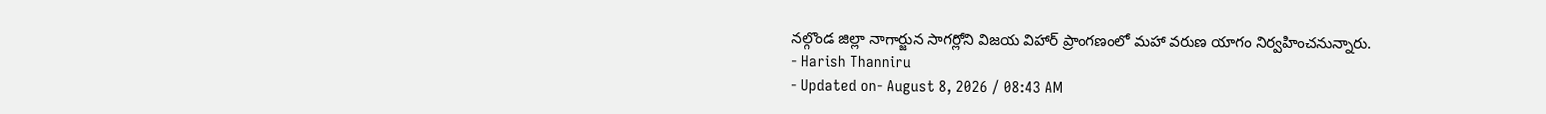నల్గొండ జిల్లా నాగార్జున సాగర్లోని విజయ విహార్ ప్రాంగణంలో మహా వరుణ యాగం నిర్వహించనున్నారు.
- Harish Thanniru
- Updated on- August 8, 2026 / 08:43 AM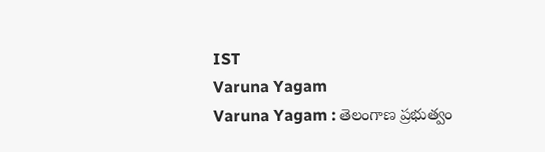IST
Varuna Yagam
Varuna Yagam : తెలంగాణ ప్రభుత్వం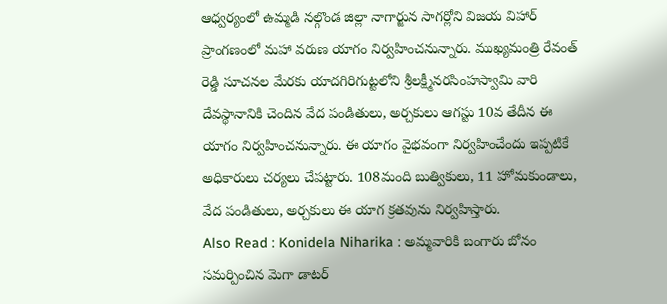ఆధ్వర్యంలో ఉమ్మడి నల్గొండ జిల్లా నాగార్జున సాగర్లోని విజయ విహార్ ప్రాంగణంలో మహా వరుణ యాగం నిర్వహించనున్నారు. ముఖ్యమంత్రి రేవంత్ రెడ్డి సూచనల మేరకు యాదగిరిగుట్టలోని శ్రీలక్ష్మీనరసింహస్వామి వారి దేవస్థానానికి చెందిన వేద పండితులు, అర్చకులు ఆగస్టు 10వ తేదీన ఈ యాగం నిర్వహించనున్నారు. ఈ యాగం వైభవంగా నిర్వహించేందు ఇప్పటికే అధికారులు చర్యలు చేపట్టారు. 108మంది బుత్వికులు, 11 హోమకుండాలు, వేద పండితులు, అర్చకులు ఈ యాగ క్రతవును నిర్వహిస్తారు.
Also Read : Konidela Niharika : అమ్మవారికి బంగారు బోనం సమర్పించిన మెగా డాటర్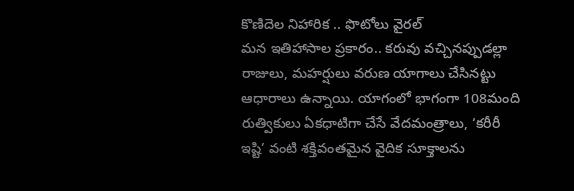కొణిదెల నిహారిక .. ఫొటోలు వైరల్
మన ఇతిహాసాల ప్రకారం.. కరువు వచ్చినప్పుడల్లా రాజులు, మహర్షులు వరుణ యాగాలు చేసినట్టు ఆధారాలు ఉన్నాయి. యాగంలో భాగంగా 108మంది రుత్వికులు ఏకధాటిగా చేసే వేదమంత్రాలు, ‘కరీరీ ఇష్టి’ వంటి శక్తివంతమైన వైదిక సూక్తాలను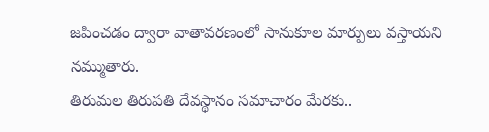జపించడం ద్వారా వాతావరణంలో సానుకూల మార్పులు వస్తాయని నమ్ముతారు.
తిరుమల తిరుపతి దేవస్థానం సమాచారం మేరకు..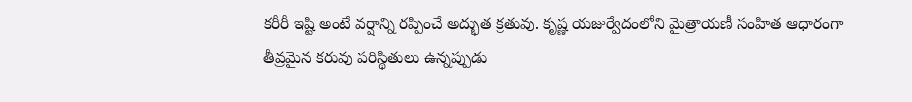కరీరీ ఇష్టి అంటే వర్షాన్ని రప్పించే అద్భుత క్రతువు. కృష్ణ యజుర్వేదంలోని మైత్రాయణీ సంహిత ఆధారంగా తీవ్రమైన కరువు పరిస్థితులు ఉన్నప్పుడు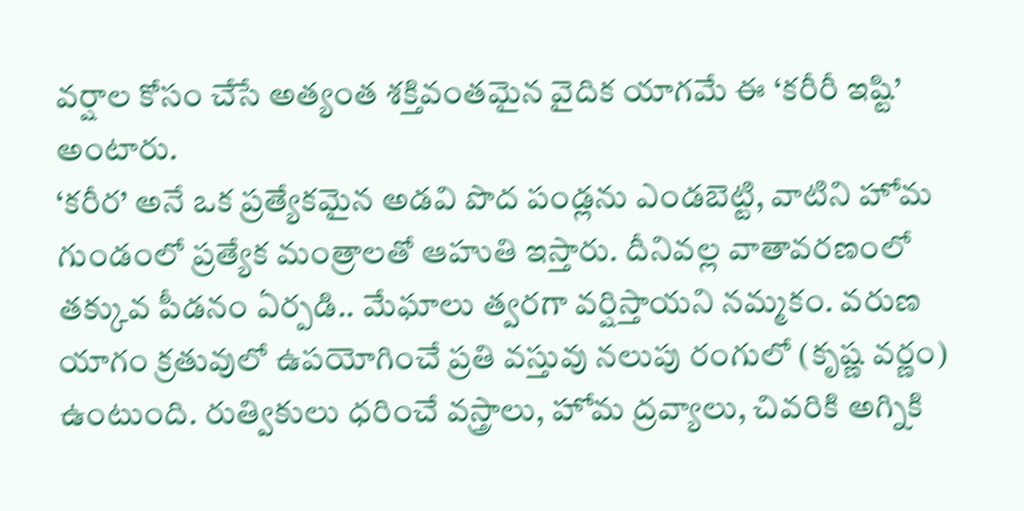వర్షాల కోసం చేసే అత్యంత శక్తివంతమైన వైదిక యాగమే ఈ ‘కరీరీ ఇష్టి’ అంటారు.
‘కరీర’ అనే ఒక ప్రత్యేకమైన అడవి పొద పండ్లను ఎండబెట్టి, వాటిని హోమ గుండంలో ప్రత్యేక మంత్రాలతో ఆహుతి ఇస్తారు. దీనివల్ల వాతావరణంలో తక్కువ పీడనం ఏర్పడి.. మేఘాలు త్వరగా వర్షిస్తాయని నమ్మకం. వరుణ యాగం క్రతువులో ఉపయోగించే ప్రతి వస్తువు నలుపు రంగులో (కృష్ణ వర్ణం) ఉంటుంది. రుత్వికులు ధరించే వస్త్రాలు, హోమ ద్రవ్యాలు, చివరికి అగ్నికి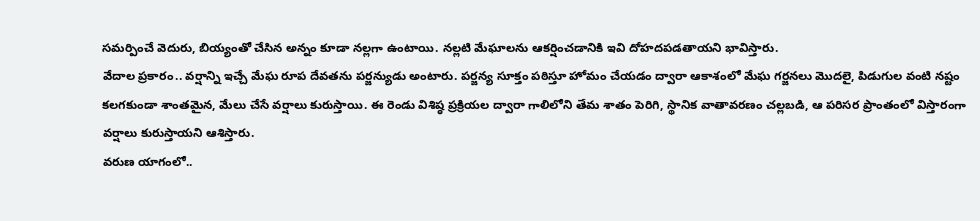సమర్పించే వెదురు, బియ్యంతో చేసిన అన్నం కూడా నల్లగా ఉంటాయి. నల్లటి మేఘాలను ఆకర్షించడానికి ఇవి దోహదపడతాయని భావిస్తారు.
వేదాల ప్రకారం.. వర్షాన్ని ఇచ్చే మేఘ రూప దేవతను పర్జన్యుడు అంటారు. పర్జన్య సూక్తం పఠిస్తూ హోమం చేయడం ద్వారా ఆకాశంలో మేఘ గర్జనలు మొదలై, పిడుగుల వంటి నష్టం కలగకుండా శాంతమైన, మేలు చేసే వర్షాలు కురుస్తాయి. ఈ రెండు విశిష్ఠ ప్రక్రియల ద్వారా గాలిలోని తేమ శాతం పెరిగి, స్థానిక వాతావరణం చల్లబడి, ఆ పరిసర ప్రాంతంలో విస్తారంగా వర్షాలు కురుస్తాయని ఆశిస్తారు.
వరుణ యాగంలో..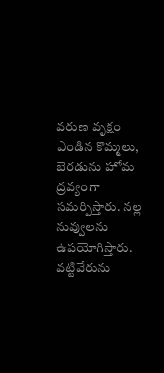వరుణ వృక్షం ఎండిన కొమ్మలు, బెరడును హోమ ద్రవ్యంగా సమర్పిస్తారు. నల్ల నువ్వులను ఉపయోగిస్తారు. వట్టివేరును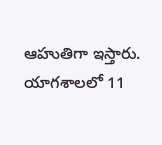ఆహుతిగా ఇస్తారు. యాగశాలలో 11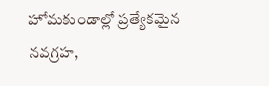హోమకుండాల్లో ప్రత్యేకమైన నవగ్రహ,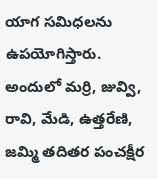యాగ సమిధలను ఉపయోగిస్తారు. అందులో మర్రి, జువ్వి, రావి, మేడి, ఉత్తరేణి, జమ్మి తదితర పంచక్షీర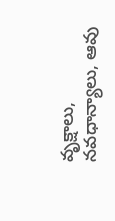వృక్షాలు, నవధాన్యాలు, ఆవు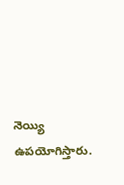నెయ్యి ఉపయోగిస్తారు.